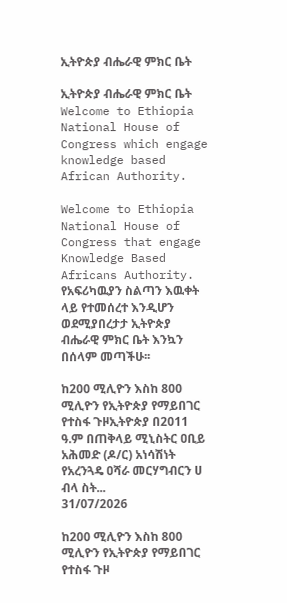ኢትዮጵያ ብሔራዊ ምክር ቤት

ኢትዮጵያ ብሔራዊ ምክር ቤት Welcome to Ethiopia National House of Congress which engage knowledge based African Authority.

Welcome to Ethiopia National House of Congress that engage Knowledge Based Africans Authority.
የአፍሪካዉያን ስልጣን እዉቀት ላይ የተመሰረተ እንዲሆን ወደሚያበረታታ ኢትዮጵያ ብሔራዊ ምክር ቤት እንኳን በሰላም መጣችሁ፡፡

ከ200 ሚሊዮን እስከ 800 ሚሊዮን የኢትዮጵያ የማይበገር የተስፋ ጉዞኢትዮጵያ በ2011 ዓ.ም በጠቅላይ ሚኒስትር ዐቢይ አሕመድ (ዶ/ር) አነሳሽነት የአረንጓዴ ዐሻራ መርሃግብርን ሀ ብላ ስት...
31/07/2026

ከ200 ሚሊዮን እስከ 800 ሚሊዮን የኢትዮጵያ የማይበገር የተስፋ ጉዞ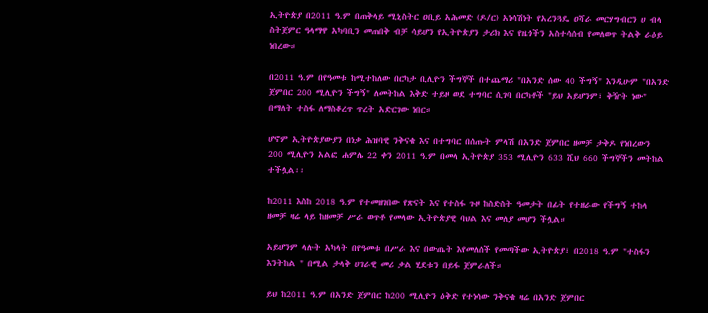ኢትዮጵያ በ2011 ዓ.ም በጠቅላይ ሚኒስትር ዐቢይ አሕመድ (ዶ/ር) አነሳሽነት የአረንጓዴ ዐሻራ መርሃግብርን ሀ ብላ ስትጀምር ዓላማዋ አካባቢን መጠበቅ ብቻ ሳይሆን የኢትዮጵያን ታሪክ እና የዜጎችን አስተሳሰብ የመለወጥ ትልቅ ራዕይ ነበረው።

በ2011 ዓ.ም በየዓመቱ ከሚተከለው በርካታ ቢሊዮን ችግኞች በተጨማሪ "በአንድ ሰው 40 ችግኝ" እንዲሁም "በአንድ ጀምበር 200 ሚሊዮን ችግኝ" ለመትከል እቅድ ተይዞ ወደ ተግባር ሲገባ በርካቶች "ይህ አይሆንም፣ ቅዥት ነው" በማለት ተስፋ ለማስቆረጥ ጥረት አድርገው ነበር።

ሆኖም ኢትዮጵያውያን በነቃ ሕዝባዊ ንቅናቄ እና በተግባር በሰጡት ምላሽ በአንድ ጀምበር ዘመቻ ታቅዶ የነበረውን 200 ሚሊዮን አልፎ ሐምሌ 22 ቀን 2011 ዓ.ም በመላ ኢትዮጵያ 353 ሚሊዮን 633 ሺህ 660 ችግኞችን መትከል ተችሏል፡፡

ከ2011 እስከ 2018 ዓ.ም የተመዘገበው የጽናት እና የተስፋ ጉዞ ከስድስት ዓመታት በፊት የተዘራው የችግኝ ተከላ ዘመቻ ዛሬ ላይ ከዘመቻ ሥራ ወጥቶ የመላው ኢትዮጵያዊ ባህል እና መለያ መሆን ችሏል።

አይሆንም ላሉት አካላት በየዓመቱ በሥራ እና በውጤት እየመለሰች የመጣችው ኢትዮጵያ፣ በ2018 ዓ.ም "ተስፋን እንትከል " በሚል ታላቅ ሀገራዊ መሪ ቃል ሂደቱን በይፋ ጀምራለች።

ይህ ከ2011 ዓ.ም በአንድ ጀምበር ከ200 ሚሊዮን ዕቅድ የተነሳው ንቅናቄ ዛሬ በአንድ ጀምበር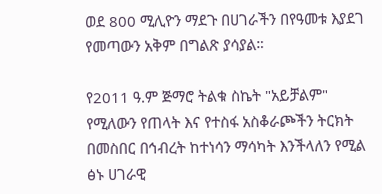ወደ 800 ሚሊዮን ማደጉ በሀገራችን በየዓመቱ እያደገ የመጣውን አቅም በግልጽ ያሳያል።

የ2011 ዓ.ም ጅማሮ ትልቁ ስኬት "አይቻልም" የሚለውን የጠላት እና የተስፋ አስቆራጮችን ትርክት በመስበር በኅብረት ከተነሳን ማሳካት እንችላለን የሚል ፅኑ ሀገራዊ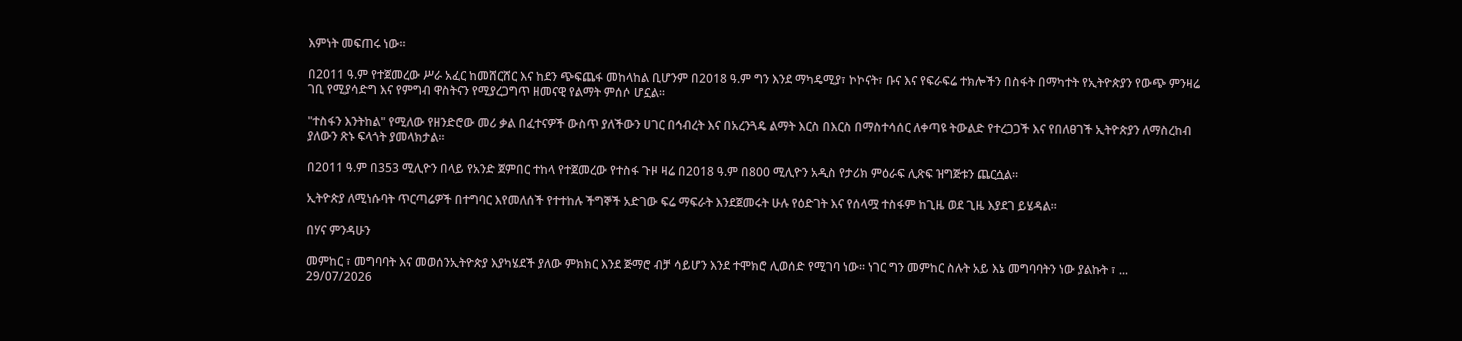እምነት መፍጠሩ ነው።

በ2011 ዓ.ም የተጀመረው ሥራ አፈር ከመሸርሸር እና ከደን ጭፍጨፋ መከላከል ቢሆንም በ2018 ዓ.ም ግን እንደ ማካዴሚያ፣ ኮኮናት፣ ቡና እና የፍራፍሬ ተክሎችን በስፋት በማካተት የኢትዮጵያን የውጭ ምንዛሬ ገቢ የሚያሳድግ እና የምግብ ዋስትናን የሚያረጋግጥ ዘመናዊ የልማት ምሰሶ ሆኗል።

"ተስፋን እንትከል" የሚለው የዘንድሮው መሪ ቃል በፈተናዎች ውስጥ ያለችውን ሀገር በኅብረት እና በአረንጓዴ ልማት እርስ በእርስ በማስተሳሰር ለቀጣዩ ትውልድ የተረጋጋች እና የበለፀገች ኢትዮጵያን ለማስረከብ ያለውን ጽኑ ፍላጎት ያመላክታል።

በ2011 ዓ.ም በ353 ሚሊዮን በላይ የአንድ ጀምበር ተከላ የተጀመረው የተስፋ ጉዞ ዛሬ በ2018 ዓ.ም በ800 ሚሊዮን አዲስ የታሪክ ምዕራፍ ሊጽፍ ዝግጅቱን ጨርሷል።

ኢትዮጵያ ለሚነሱባት ጥርጣሬዎች በተግባር እየመለሰች የተተከሉ ችግኞች አድገው ፍሬ ማፍራት እንደጀመሩት ሁሉ የዕድገት እና የሰላሟ ተስፋም ከጊዜ ወደ ጊዜ እያደገ ይሄዳል።

በሃና ምንዳሁን

መምከር ፣ መግባባት እና መወሰንኢትዮጵያ እያካሄደች ያለው ምክክር እንደ ጅማሮ ብቻ ሳይሆን እንደ ተሞክሮ ሊወሰድ የሚገባ ነው። ነገር ግን መምከር ስሉት አይ እኔ መግባባትን ነው ያልኩት ፣ ...
29/07/2026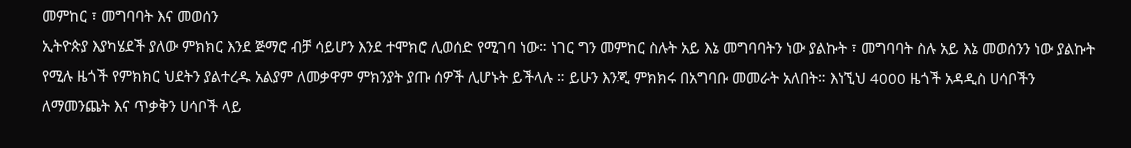መምከር ፣ መግባባት እና መወሰን
ኢትዮጵያ እያካሄደች ያለው ምክክር እንደ ጅማሮ ብቻ ሳይሆን እንደ ተሞክሮ ሊወሰድ የሚገባ ነው። ነገር ግን መምከር ስሉት አይ እኔ መግባባትን ነው ያልኩት ፣ መግባባት ስሉ አይ እኔ መወሰንን ነው ያልኩት የሚሉ ዜጎች የምክክር ህደትን ያልተረዱ አልያም ለመቃዋም ምክንያት ያጡ ሰዎች ሊሆኑት ይችላሉ ። ይሁን እንጂ ምክክሩ በአግባቡ መመራት አለበት። እነኚህ 4000 ዜጎች አዳዲስ ሀሳቦችን ለማመንጨት እና ጥቃቅን ሀሳቦች ላይ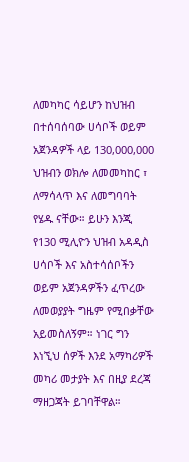ለመካካር ሳይሆን ከህዝብ በተሰባሰባው ሀሳቦች ወይም አጀንዳዎች ላይ 130,000,000 ህዝብን ወክሎ ለመመካከር ፣ ለማሳላጥ እና ለመግባባት የሄዱ ናቸው። ይሁን እንጂ የ130 ሚሊዮን ህዝብ አዳዲስ ሀሳቦች እና አስተሳሰቦችን ወይም አጀንዳዎችን ፈጥረው ለመወያያት ግዜም የሚበቃቸው አይመስለኝም። ነገር ግን እነኚህ ሰዎች እንደ አማካሪዎች መካሪ መታያት እና በዚያ ደረጃ ማዘጋጃት ይገባቸዋል።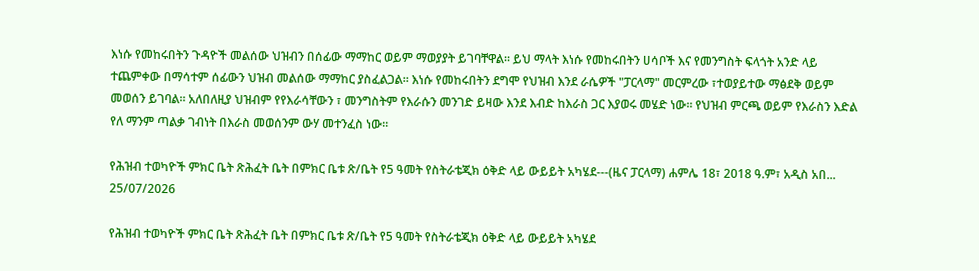እነሱ የመከሩበትን ጉዳዮች መልሰው ህዝብን በሰፊው ማማከር ወይም ማወያያት ይገባቸዋል። ይህ ማላት እነሱ የመከሩበትን ሀሳቦች እና የመንግስት ፍላጎት አንድ ላይ ተጨምቀው በማሳተም ሰፊውን ህዝብ መልሰው ማማከር ያስፈልጋል። እነሱ የመከሩበትን ደግሞ የህዝብ እንደ ራሴዎች "ፓርላማ" መርምረው ፣ተወያይተው ማፅደቅ ወይም መወሰን ይገባል። አለበለዚያ ህዝብም የየእራሳቸውን ፣ መንግስትም የእራሱን መንገድ ይዛው እንደ እብድ ከእራስ ጋር እያወሩ መሄድ ነው። የህዝብ ምርጫ ወይም የእራስን እድል የለ ማንም ጣልቃ ገብነት በእራስ መወሰንም ውሃ መተንፈስ ነው።

የሕዝብ ተወካዮች ምክር ቤት ጽሕፈት ቤት በምክር ቤቱ ጽ/ቤት የ5 ዓመት የስትራቴጂክ ዕቅድ ላይ ውይይት አካሄደ---(ዜና ፓርላማ) ሐምሌ 18፣ 2018 ዓ.ም፣ አዲስ አበ...
25/07/2026

የሕዝብ ተወካዮች ምክር ቤት ጽሕፈት ቤት በምክር ቤቱ ጽ/ቤት የ5 ዓመት የስትራቴጂክ ዕቅድ ላይ ውይይት አካሄደ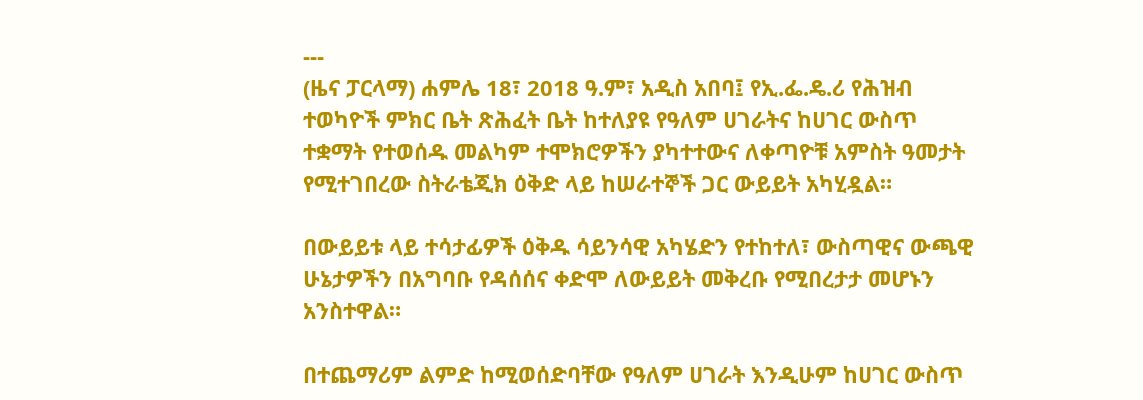---
(ዜና ፓርላማ) ሐምሌ 18፣ 2018 ዓ.ም፣ አዲስ አበባ፤ የኢ.ፌ.ዴ.ሪ የሕዝብ ተወካዮች ምክር ቤት ጽሕፈት ቤት ከተለያዩ የዓለም ሀገራትና ከሀገር ውስጥ ተቋማት የተወሰዱ መልካም ተሞክሮዎችን ያካተተውና ለቀጣዮቹ አምስት ዓመታት የሚተገበረው ስትራቴጂክ ዕቅድ ላይ ከሠራተኞች ጋር ውይይት አካሂዷል።

በውይይቱ ላይ ተሳታፊዎች ዕቅዱ ሳይንሳዊ አካሄድን የተከተለ፣ ውስጣዊና ውጫዊ ሁኔታዎችን በአግባቡ የዳሰሰና ቀድሞ ለውይይት መቅረቡ የሚበረታታ መሆኑን አንስተዋል።

በተጨማሪም ልምድ ከሚወሰድባቸው የዓለም ሀገራት እንዲሁም ከሀገር ውስጥ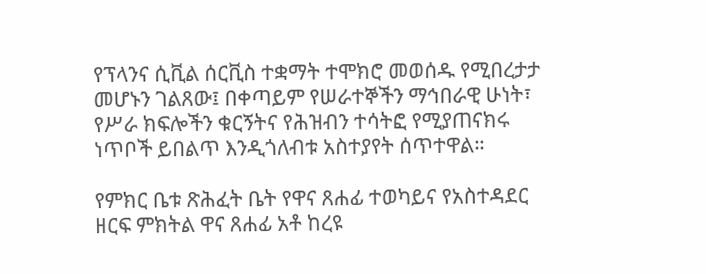የፕላንና ሲቪል ሰርቪስ ተቋማት ተሞክሮ መወሰዱ የሚበረታታ መሆኑን ገልጸው፤ በቀጣይም የሠራተኞችን ማኅበራዊ ሁነት፣ የሥራ ክፍሎችን ቁርኝትና የሕዝብን ተሳትፎ የሚያጠናክሩ ነጥቦች ይበልጥ እንዲጎለብቱ አስተያየት ሰጥተዋል።

የምክር ቤቱ ጽሕፈት ቤት የዋና ጸሐፊ ተወካይና የአስተዳደር ዘርፍ ምክትል ዋና ጸሐፊ አቶ ከረዩ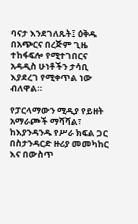ባናታ እንደገለጹት፤ ዕቅዱ በአጭርና በረጅም ጊዜ ተከፋፍሎ የሚተገበርና አዳዲስ ሁነቶችን ታሳቢ እያደረገ የሚቀጥል ነው ብለዋል።

የፓርላማውን ሚዲያ የይዘት አማራጮች ማሻሻል፣ ከእያንዳንዱ የሥራ ክፍል ጋር በስታንዳርድ ዙሪያ መመካከር እና በውስጥ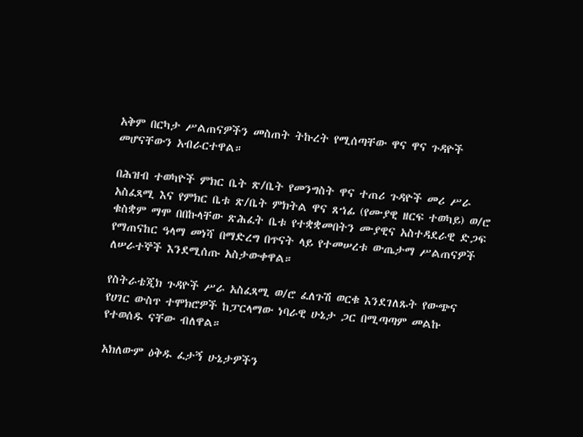አቅም በርካታ ሥልጠናዎችን መስጠት ትኩረት የሚሰጣቸው ዋና ዋና ጉዳዮች መሆናቸውን አብራርተዋል።

በሕዝብ ተወካዮች ምክር ቤት ጽ/ቤት የመንግስት ዋና ተጠሪ ጉዳዮች መሪ ሥራ አስፈጻሚ እና የምክር ቤቱ ጽ/ቤት ምክትል ዋና ጸኀፊ (የሙያዊ ዘርፍ ተወካይ) ወ/ሮ ቁስቋም ማሞ በበኩላቸው ጽሕፈት ቤቱ የተቋቋመበትን ሙያዊና አስተዳደራዊ ድጋፍ የማጠናከር ዓላማ መነሻ በማድረግ በጥናት ላይ የተመሠረቱ ውጤታማ ሥልጠናዎች ለሠራተኞች እንደሚሰጡ አስታውቀዋል።

የስትራቴጂክ ጉዳዮች ሥራ አስፈጻሚ ወ/ሮ ፈለጉሽ ወርቁ እንደገለጹት የውጭና የሀገር ውስጥ ተሞክሮዎች ከፓርላማው ነባራዊ ሁኔታ ጋር በሚጣጣም መልኩ የተወሰዱ ናቸው ብለዋል።

አክለውም ዕቅዱ ፈታኝ ሁኔታዎችን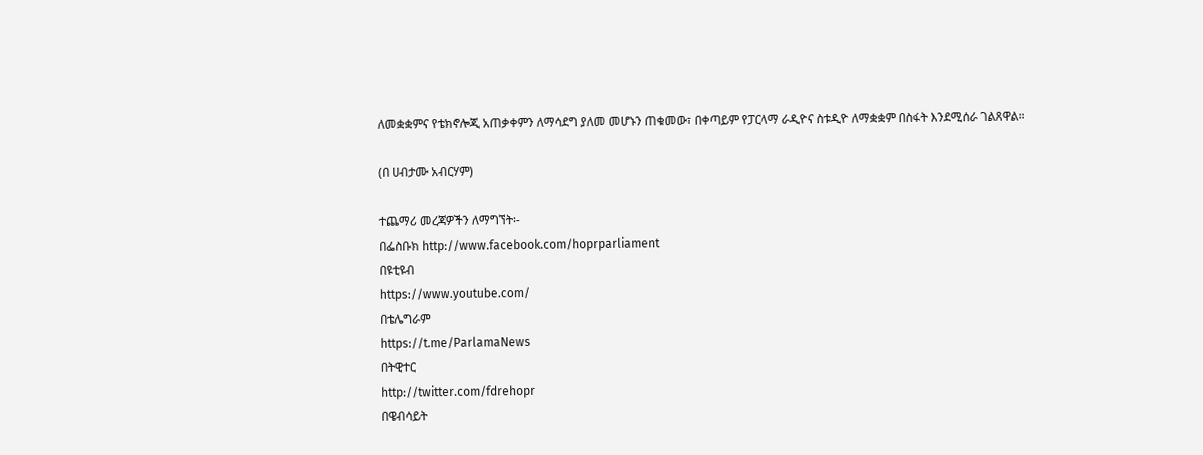ለመቋቋምና የቴክኖሎጂ አጠቃቀምን ለማሳደግ ያለመ መሆኑን ጠቁመው፣ በቀጣይም የፓርላማ ራዲዮና ስቱዲዮ ለማቋቋም በስፋት እንደሚሰራ ገልጸዋል።

(በ ሀብታሙ አብርሃም)

ተጨማሪ መረጃዎችን ለማግኘት፡-
በፌስቡክ http://www.facebook.com/hoprparliament
በዩቲዩብ
https://www.youtube.com/
በቴሌግራም
https://t.me/ParlamaNews
በትዊተር
http://twitter.com/fdrehopr
በዌብሳይት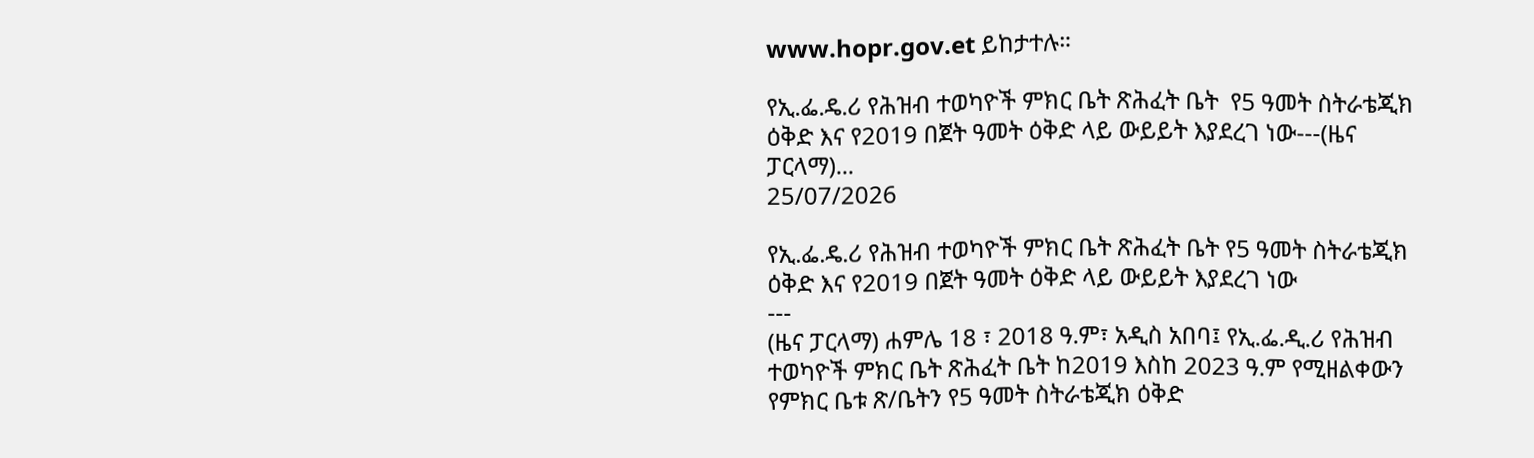www.hopr.gov.et ይከታተሉ።

የኢ.ፌ.ዴ.ሪ የሕዝብ ተወካዮች ምክር ቤት ጽሕፈት ቤት  የ5 ዓመት ስትራቴጂክ ዕቅድ እና የ2019 በጀት ዓመት ዕቅድ ላይ ውይይት እያደረገ ነው---(ዜና ፓርላማ)...
25/07/2026

የኢ.ፌ.ዴ.ሪ የሕዝብ ተወካዮች ምክር ቤት ጽሕፈት ቤት የ5 ዓመት ስትራቴጂክ ዕቅድ እና የ2019 በጀት ዓመት ዕቅድ ላይ ውይይት እያደረገ ነው
---
(ዜና ፓርላማ) ሐምሌ 18 ፣ 2018 ዓ.ም፣ አዲስ አበባ፤ የኢ.ፌ.ዲ.ሪ የሕዝብ ተወካዮች ምክር ቤት ጽሕፈት ቤት ከ2019 እስከ 2023 ዓ.ም የሚዘልቀውን የምክር ቤቱ ጽ/ቤትን የ5 ዓመት ስትራቴጂክ ዕቅድ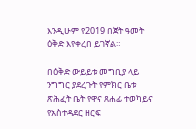እንዲሁም የ2019 በጀት ዓመት ዕቅድ እየቀረበ ይገኛል።

በዕቅድ ውይይቱ መግቢያ ላይ ንግግር ያደረጉት የምክር ቤቱ ጽሕፈት ቤት የዋና ጸሐፊ ተወካይና የአስተዳደር ዘርፍ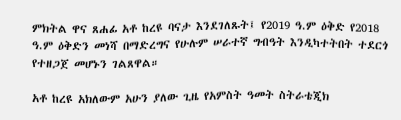ምክትል ዋና ጸሐፊ አቶ ከረዩ ባናታ እንደገለጹት፤ የ2019 ዓ.ም ዕቅድ የ2018 ዓ.ም ዕቅድን መነሻ በማድረግና የሁሉም ሠራተኛ ግብዓት እንዲካተትበት ተደርጎ የተዘጋጀ መሆኑን ገልጸዋል።

አቶ ከረዩ አክለውም አሁን ያለው ጊዜ የአምስት ዓመት ስትራቴጂክ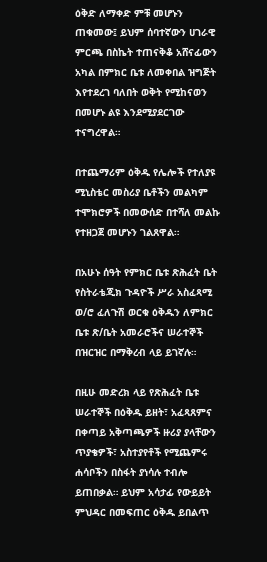ዕቅድ ለማቀድ ምቹ መሆኑን ጠቁመው፤ ይህም ሰባተኛውን ሀገራዊ ምርጫ በስኬት ተጠናቅቆ አሸናፊውን አካል በምክር ቤቱ ለመቀበል ዝግጅት እየተደረገ ባለበት ወቅት የሚከናወን በመሆኑ ልዩ እንደሚያደርገው ተናግረዋል።

በተጨማሪም ዕቅዱ የሌሎች የተለያዩ ሚኒስቴር መስሪያ ቤቶችን መልካም ተሞክሮዎች በመውሰድ በተሻለ መልኩ የተዘጋጀ መሆኑን ገልጸዋል።

በአሁኑ ሰዓት የምክር ቤቱ ጽሕፈት ቤት የስትራቴጂክ ጉዳዮች ሥራ አስፈጻሚ ወ/ሮ ፈለጉሽ ወርቁ ዕቅዱን ለምክር ቤቱ ጽ/ቤት አመራሮችና ሠራተኞች በዝርዝር በማቅረብ ላይ ይገኛሉ።

በዚሁ መድረክ ላይ የጽሕፈት ቤቱ ሠራተኞች በዕቅዱ ይዘት፣ አፈጻጸምና በቀጣይ አቅጣጫዎች ዙሪያ ያላቸውን ጥያቄዎች፣ አስተያየቶች የሚጨምሩ ሐሳቦችን በስፋት ያነሳሉ ተብሎ ይጠበቃል። ይህም አሳታፊ የውይይት ምህዳር በመፍጠር ዕቅዱ ይበልጥ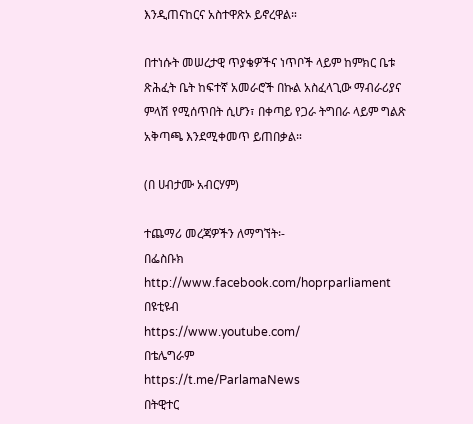እንዲጠናከርና አስተዋጽኦ ይኖረዋል።

በተነሱት መሠረታዊ ጥያቄዎችና ነጥቦች ላይም ከምክር ቤቱ ጽሕፈት ቤት ከፍተኛ አመራሮች በኩል አስፈላጊው ማብራሪያና ምላሽ የሚሰጥበት ሲሆን፣ በቀጣይ የጋራ ትግበራ ላይም ግልጽ አቅጣጫ እንደሚቀመጥ ይጠበቃል።

(በ ሀብታሙ አብርሃም)

ተጨማሪ መረጃዎችን ለማግኘት፡-
በፌስቡክ http://www.facebook.com/hoprparliament
በዩቲዩብ
https://www.youtube.com/
በቴሌግራም
https://t.me/ParlamaNews
በትዊተር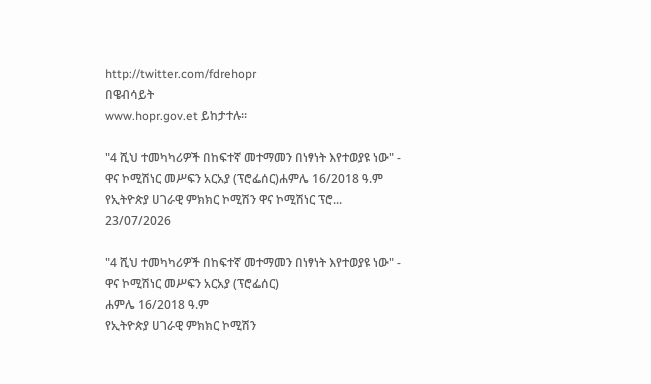http://twitter.com/fdrehopr
በዌብሳይት
www.hopr.gov.et ይከታተሉ።

"4 ሺህ ተመካካሪዎች በከፍተኛ መተማመን በነፃነት እየተወያዩ ነው" - ዋና ኮሚሽነር መሥፍን አርአያ (ፕሮፌሰር)ሐምሌ 16/2018 ዓ.ም የኢትዮጵያ ሀገራዊ ምክክር ኮሚሽን ዋና ኮሚሽነር ፕሮ...
23/07/2026

"4 ሺህ ተመካካሪዎች በከፍተኛ መተማመን በነፃነት እየተወያዩ ነው" - ዋና ኮሚሽነር መሥፍን አርአያ (ፕሮፌሰር)
ሐምሌ 16/2018 ዓ.ም
የኢትዮጵያ ሀገራዊ ምክክር ኮሚሽን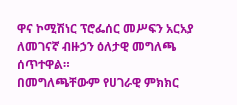ዋና ኮሚሽነር ፕሮፌሰር መሥፍን አርአያ ለመገናኛ ብዙኃን ዕለታዊ መግለጫ ሰጥተዋል።
በመግለጫቸውም የሀገራዊ ምክክር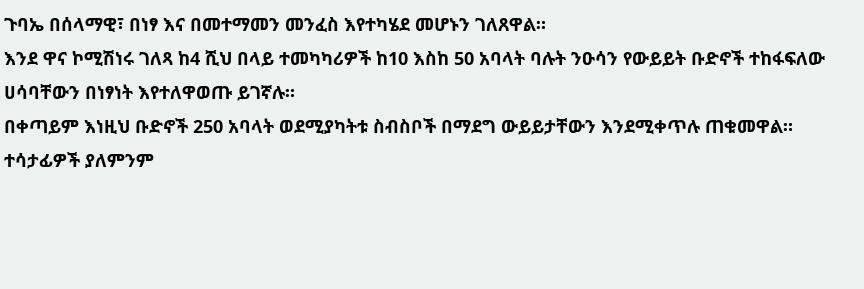ጉባኤ በሰላማዊ፣ በነፃ እና በመተማመን መንፈስ እየተካሄደ መሆኑን ገለጸዋል።
እንደ ዋና ኮሚሽነሩ ገለጻ ከ4 ሺህ በላይ ተመካካሪዎች ከ10 እስከ 50 አባላት ባሉት ንዑሳን የውይይት ቡድኖች ተከፋፍለው ሀሳባቸውን በነፃነት እየተለዋወጡ ይገኛሉ።
በቀጣይም እነዚህ ቡድኖች 250 አባላት ወደሚያካትቱ ስብስቦች በማደግ ውይይታቸውን እንደሚቀጥሉ ጠቁመዋል።
ተሳታፊዎች ያለምንም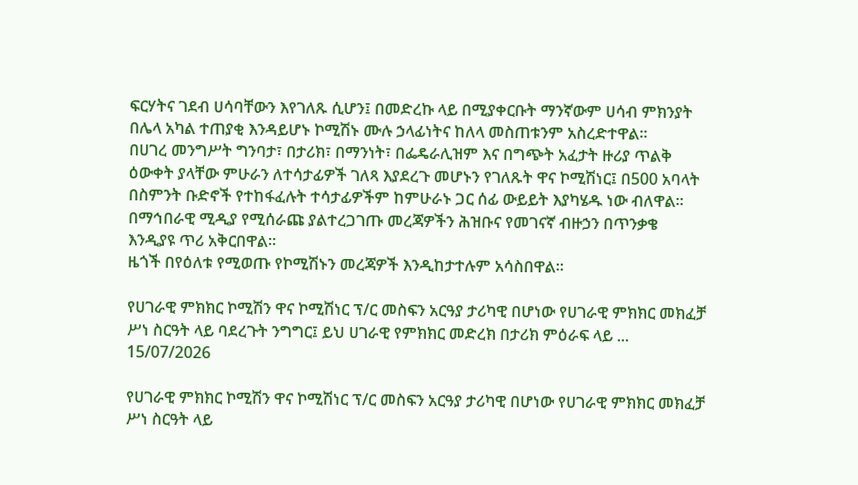ፍርሃትና ገደብ ሀሳባቸውን እየገለጹ ሲሆን፤ በመድረኩ ላይ በሚያቀርቡት ማንኛውም ሀሳብ ምክንያት በሌላ አካል ተጠያቂ እንዳይሆኑ ኮሚሽኑ ሙሉ ኃላፊነትና ከለላ መስጠቱንም አስረድተዋል።
በሀገረ መንግሥት ግንባታ፣ በታሪክ፣ በማንነት፣ በፌዴራሊዝም እና በግጭት አፈታት ዙሪያ ጥልቅ ዕውቀት ያላቸው ምሁራን ለተሳታፊዎች ገለጻ እያደረጉ መሆኑን የገለጹት ዋና ኮሚሽነር፤ በ500 አባላት በስምንት ቡድኖች የተከፋፈሉት ተሳታፊዎችም ከምሁራኑ ጋር ሰፊ ውይይት እያካሄዱ ነው ብለዋል።
በማኅበራዊ ሚዲያ የሚሰራጩ ያልተረጋገጡ መረጃዎችን ሕዝቡና የመገናኛ ብዙኃን በጥንቃቄ እንዲያዩ ጥሪ አቅርበዋል።
ዜጎች በየዕለቱ የሚወጡ የኮሚሽኑን መረጃዎች እንዲከታተሉም አሳስበዋል።

የሀገራዊ ምክክር ኮሚሽን ዋና ኮሚሽነር ፕ/ር መስፍን አርዓያ ታሪካዊ በሆነው የሀገራዊ ምክክር መክፈቻ ሥነ ስርዓት ላይ ባደረጉት ንግግር፤ ይህ ሀገራዊ የምክክር መድረክ በታሪክ ምዕራፍ ላይ ...
15/07/2026

የሀገራዊ ምክክር ኮሚሽን ዋና ኮሚሽነር ፕ/ር መስፍን አርዓያ ታሪካዊ በሆነው የሀገራዊ ምክክር መክፈቻ ሥነ ስርዓት ላይ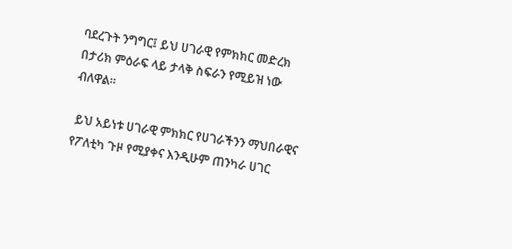ባደረጉት ንግግር፤ ይህ ሀገራዊ የምክክር መድረክ በታሪክ ምዕራፍ ላይ ታላቅ ስፍራን የሚይዝ ነው ብለዋል።

 ይህ አይነቱ ሀገራዊ ምክክር የሀገራችንን ማህበራዊና የፖለቲካ ጉዞ የሚያቀና እንዲሁም ጠንካራ ሀገር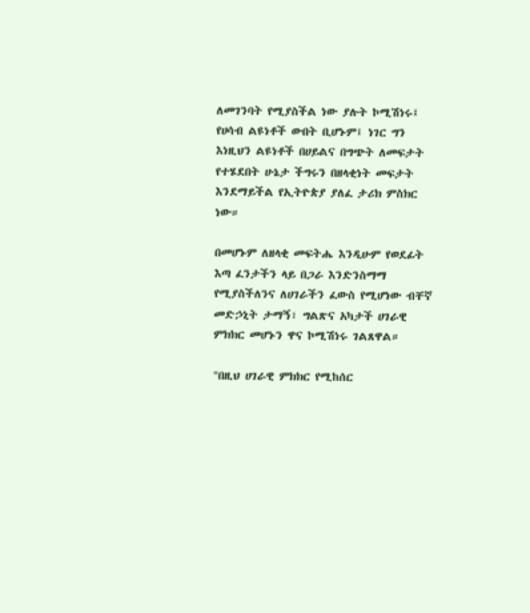ለመገንባት የሚያስችል ነው ያሉት ኮሚሽነሩ፤ የሀሳብ ልዩነቶች ውበት ቢሆኑም፤ ነገር ግን እነዚህን ልዩነቶች በሀይልና በግጭት ለመፍታት የተሄደበት ሁኔታ ችግሩን በዘላቂነት መፍታት እንደማይችል የኢትዮጵያ ያለፈ ታሪክ ምስክር ነው።

በመሆኑም ለዘላቂ መፍትሔ እንዲሁም የወደፊት እጣ ፈንታችን ላይ በጋራ እንድንስማማ የሚያስችለንና ለሀገራችን ፈውስ የሚሆነው ብቸኛ መድኃኒት ታማኝ፣ ግልጽና አካታች ሀገራዊ ምክክር መሆኑን ዋና ኮሚሽነሩ ገልጸዋል።

"በዚህ ሀገራዊ ምክክር የሚከሰር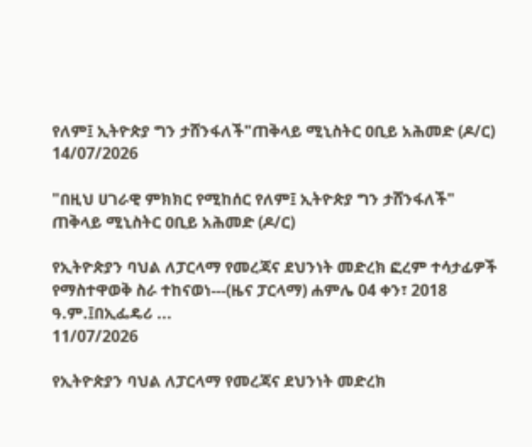የለም፤ ኢትዮጵያ ግን ታሸንፋለች"ጠቅላይ ሚኒስትር ዐቢይ አሕመድ (ዶ/ር)
14/07/2026

"በዚህ ሀገራዊ ምክክር የሚከሰር የለም፤ ኢትዮጵያ ግን ታሸንፋለች"
ጠቅላይ ሚኒስትር ዐቢይ አሕመድ (ዶ/ር)

የኢትዮጵያን ባህል ለፓርላማ የመረጃና ደህንነት መድረክ ፎረም ተሳታፊዎች የማስተዋወቅ ስራ ተከናወነ---(ዜና ፓርላማ) ሐምሌ 04 ቀን፣ 2018  ዓ.ም.፤በኢፌዴሪ ...
11/07/2026

የኢትዮጵያን ባህል ለፓርላማ የመረጃና ደህንነት መድረክ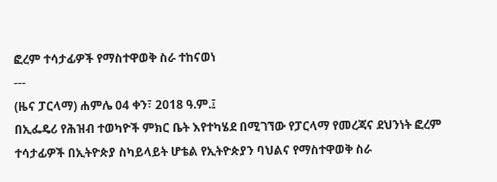ፎረም ተሳታፊዎች የማስተዋወቅ ስራ ተከናወነ
---
(ዜና ፓርላማ) ሐምሌ 04 ቀን፣ 2018 ዓ.ም.፤
በኢፌዴሪ የሕዝብ ተወካዮች ምክር ቤት እየተካሄደ በሚገኘው የፓርላማ የመረጃና ደህንነት ፎረም ተሳታፊዎች በኢትዮጵያ ስካይላይት ሆቴል የኢትዮጵያን ባህልና የማስተዋወቅ ስራ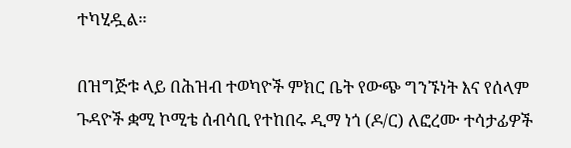ተካሂዷል።

በዝግጅቱ ላይ በሕዝብ ተወካዮች ምክር ቤት የውጭ ግንኙነት እና የሰላም ጉዳዮች ቋሚ ኮሚቴ ሰብሳቢ የተከበሩ ዲማ ነጎ (ዶ/ር) ለፎረሙ ተሳታፊዎች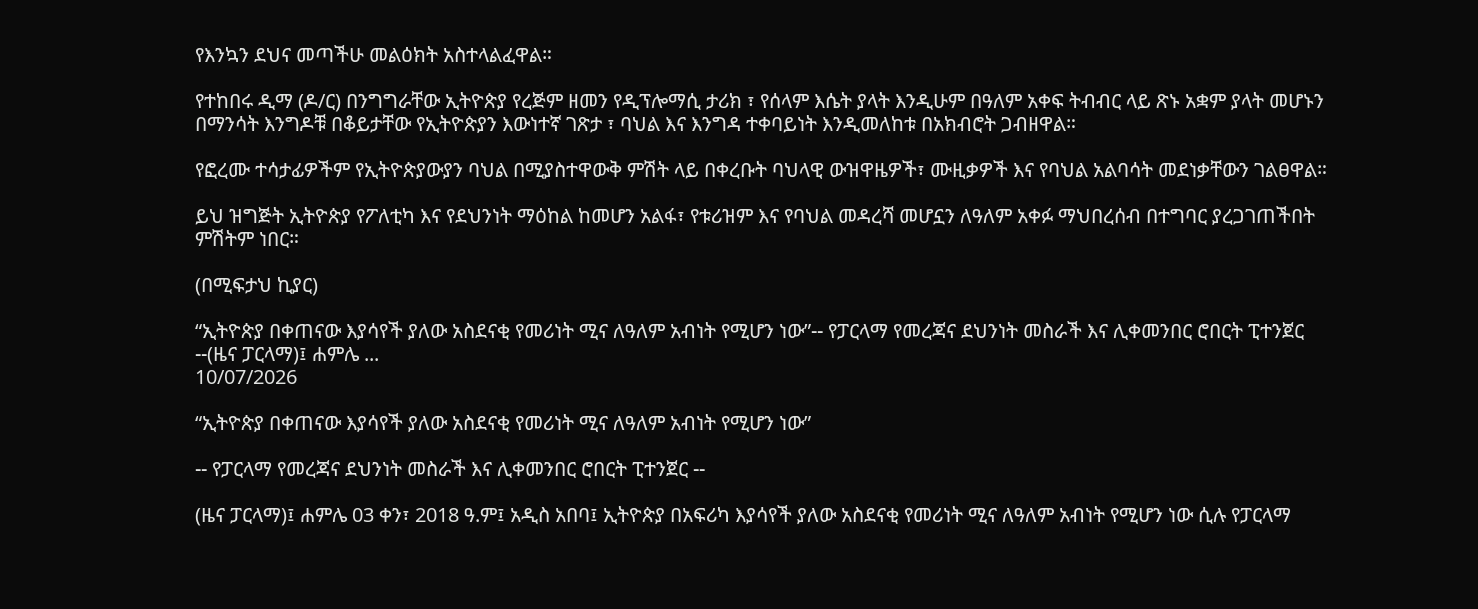የእንኳን ደህና መጣችሁ መልዕክት አስተላልፈዋል።

የተከበሩ ዲማ (ዶ/ር) በንግግራቸው ኢትዮጵያ የረጅም ዘመን የዲፕሎማሲ ታሪክ ፣ የሰላም እሴት ያላት እንዲሁም በዓለም አቀፍ ትብብር ላይ ጽኑ አቋም ያላት መሆኑን በማንሳት እንግዶቹ በቆይታቸው የኢትዮጵያን እውነተኛ ገጽታ ፣ ባህል እና እንግዳ ተቀባይነት እንዲመለከቱ በአክብሮት ጋብዘዋል።

የፎረሙ ተሳታፊዎችም የኢትዮጵያውያን ባህል በሚያስተዋውቅ ምሽት ላይ በቀረቡት ባህላዊ ውዝዋዜዎች፣ ሙዚቃዎች እና የባህል አልባሳት መደነቃቸውን ገልፀዋል።

ይህ ዝግጅት ኢትዮጵያ የፖለቲካ እና የደህንነት ማዕከል ከመሆን አልፋ፣ የቱሪዝም እና የባህል መዳረሻ መሆኗን ለዓለም አቀፉ ማህበረሰብ በተግባር ያረጋገጠችበት ምሽትም ነበር።

(በሚፍታህ ኪያር)

“ኢትዮጵያ በቀጠናው እያሳየች ያለው አስደናቂ የመሪነት ሚና ለዓለም አብነት የሚሆን ነው”-- የፓርላማ የመረጃና ደህንነት መስራች እና ሊቀመንበር ሮበርት ፒተንጀር --(ዜና ፓርላማ)፤ ሐምሌ ...
10/07/2026

“ኢትዮጵያ በቀጠናው እያሳየች ያለው አስደናቂ የመሪነት ሚና ለዓለም አብነት የሚሆን ነው”

-- የፓርላማ የመረጃና ደህንነት መስራች እና ሊቀመንበር ሮበርት ፒተንጀር --

(ዜና ፓርላማ)፤ ሐምሌ 03 ቀን፣ 2018 ዓ.ም፤ አዲስ አበባ፤ ኢትዮጵያ በአፍሪካ እያሳየች ያለው አስደናቂ የመሪነት ሚና ለዓለም አብነት የሚሆን ነው ሲሉ የፓርላማ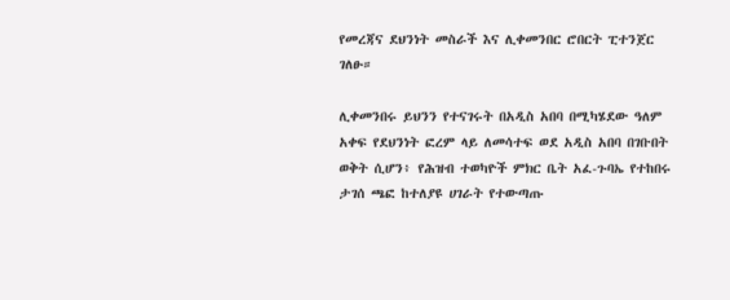የመረጃና ደህንነት መስራች እና ሊቀመንበር ሮበርት ፒተንጀር ገለፁ።

ሊቀመንበሩ ይህንን የተናገሩት በአዲስ አበባ በሚካሄደው ዓለም አቀፍ የደህንነት ፎረም ላይ ለመሳተፍ ወደ አዲስ አበባ በገቡበት ወቅት ሲሆን፥ የሕዝብ ተወካዮች ምክር ቤት አፈ-ጉባኤ የተከበሩ ታገሰ ጫፎ ከተለያዩ ሀገራት የተውጣጡ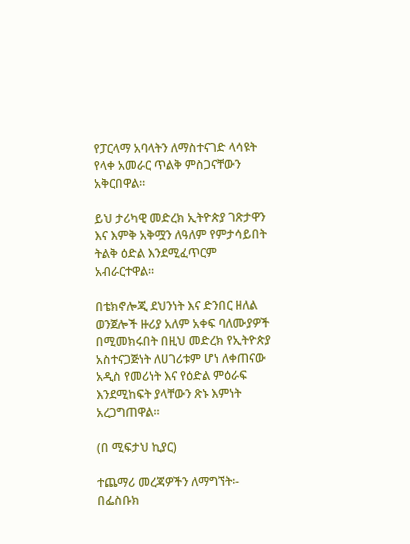የፓርላማ አባላትን ለማስተናገድ ላሳዩት የላቀ አመራር ጥልቅ ምስጋናቸውን አቅርበዋል።

ይህ ታሪካዊ መድረክ ኢትዮጵያ ገጽታዋን እና እምቅ አቅሟን ለዓለም የምታሳይበት ትልቅ ዕድል እንደሚፈጥርም አብራርተዋል።

በቴክኖሎጂ ደህንነት እና ድንበር ዘለል ወንጀሎች ዙሪያ አለም አቀፍ ባለሙያዎች በሚመክሩበት በዚህ መድረክ የኢትዮጵያ አስተናጋጅነት ለሀገሪቱም ሆነ ለቀጠናው አዲስ የመሪነት እና የዕድል ምዕራፍ እንደሚከፍት ያላቸውን ጽኑ እምነት አረጋግጠዋል።

(በ ሚፍታህ ኪያር)

ተጨማሪ መረጃዎችን ለማግኘት፡-
በፌስቡክ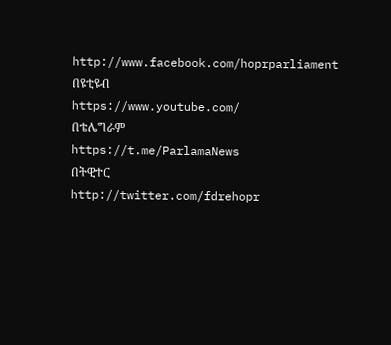http://www.facebook.com/hoprparliament
በዩቲዩብ
https://www.youtube.com/
በቴሌግራም
https://t.me/ParlamaNews
በትዊተር
http://twitter.com/fdrehopr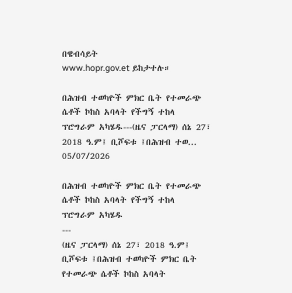በዌብሳይት
www.hopr.gov.et ይከታተሉ።

በሕዝብ ተወካዮች ምክር ቤት የተመራጭ ሴቶች ኮከስ አባላት የችግኝ ተከላ ፕሮግራም አካሄዱ---(ዜና ፓርላማ) ሰኔ 27፣ 2018 ዓ.ም፤ ቢሾፍቱ ፤በሕዝብ ተወ...
05/07/2026

በሕዝብ ተወካዮች ምክር ቤት የተመራጭ ሴቶች ኮከስ አባላት የችግኝ ተከላ ፕሮግራም አካሄዱ
---
(ዜና ፓርላማ) ሰኔ 27፣ 2018 ዓ.ም፤ ቢሾፍቱ ፤በሕዝብ ተወካዮች ምክር ቤት የተመራጭ ሴቶች ኮከስ አባላት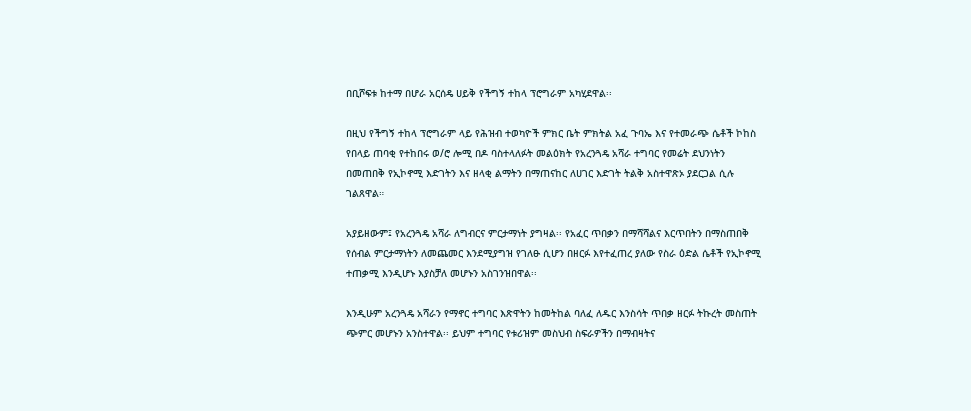በቢሾፍቱ ከተማ በሆራ አርሰዴ ሀይቅ የችግኝ ተከላ ፕሮግራም አካሂደዋል፡፡

በዚህ የችግኝ ተከላ ፕሮግራም ላይ የሕዝብ ተወካዮች ምክር ቤት ምክትል አፈ ጉባኤ እና የተመራጭ ሴቶች ኮከስ የበላይ ጠባቂ የተከበሩ ወ/ሮ ሎሚ በዶ ባስተላለፉት መልዕክት የአረንጓዴ አሻራ ተግባር የመሬት ደህንነትን በመጠበቅ የኢኮኖሚ እድገትን እና ዘላቂ ልማትን በማጠናከር ለሀገር እድገት ትልቅ አስተዋጽኦ ያደርጋል ሲሉ ገልጸዋል።

አያይዘውም፤ የአረንጓዴ አሻራ ለግብርና ምርታማነት ያግዛል፡፡ የአፈር ጥበቃን በማሻሻልና እርጥበትን በማስጠበቅ የሰብል ምርታማነትን ለመጨመር እንደሚያግዝ የገለፁ ሲሆን በዘርፉ እየተፈጠረ ያለው የስራ ዕድል ሴቶች የኢኮኖሚ ተጠቃሚ እንዲሆኑ እያስቻለ መሆኑን አስገንዝበዋል፡፡

እንዲሁም አረንጓዴ አሻራን የማኖር ተግባር እጽዋትን ከመትከል ባለፈ ለዱር እንስሳት ጥበቃ ዘርፉ ትኩረት መስጠት ጭምር መሆኑን አንስተዋል፡፡ ይህም ተግባር የቱሪዝም መስህብ ስፍራዎችን በማብዛትና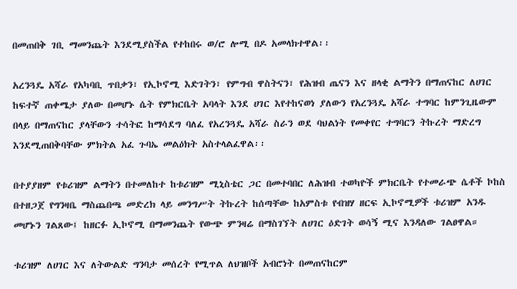በመጠበቅ ገቢ ማመንጨት እንደሚያስችል የተከበሩ ወ/ሮ ሎሚ በዶ አመላክተዋል፡፡

አረንጓዴ አሻራ የአካባቢ ጥበቃን፣ የኢኮኖሚ እድገትን፣ የምግብ ዋስትናን፣ የሕዝብ ጤናን እና ዘላቂ ልማትን በማጠናከር ለሀገር ከፍተኛ ጠቀሜታ ያለው በመሆኑ ሴት የምክርቤት አባላት እንደ ሀገር እየተከናወነ ያለውን የአረንጓዴ አሻራ ተግባር ከምንጊዜውም በላይ በማጠናከር ያላቸውን ተሳትፎ ከማሳደግ ባለፈ የአረንጓዴ አሻራ ስራን ወደ ባህልነት የመቀየር ተግባርን ትኩረት ማድረግ እንደሚጠበቅባቸው ምክትል አፈ ጉባኤ መልዕክት አስተላልፈዋል፡፡

በተያያዘም የቱሪዝም ልማትን በተመለከተ ከቱሪዝም ሚኒስቴር ጋር በመተባበር ለሕዝብ ተወካዮች ምክርቤት የተመራጭ ሴቶች ኮከስ በተዘጋጀ የግንዛቤ ማስጨበጫ መድረክ ላይ መንግሥት ትኩረት ከሰጣቸው ከአምስቱ የብዝሃ ዘርፍ ኢኮኖሚዎች ቱሪዝም አንዱ መሆኑን ገልጸው፤ ከዘርፉ ኢኮኖሚ በማመንጨት የውጭ ምንዛሬ በማስገኘት ለሀገር ዕድገት ወሳኝ ሚና እንዳለው ገልፀዋል።

ቱሪዝም ለሀገር እና ለትውልድ ግንባታ መሰረት የሚጥል ለህዝቦች አብሮነት በመጠናከርም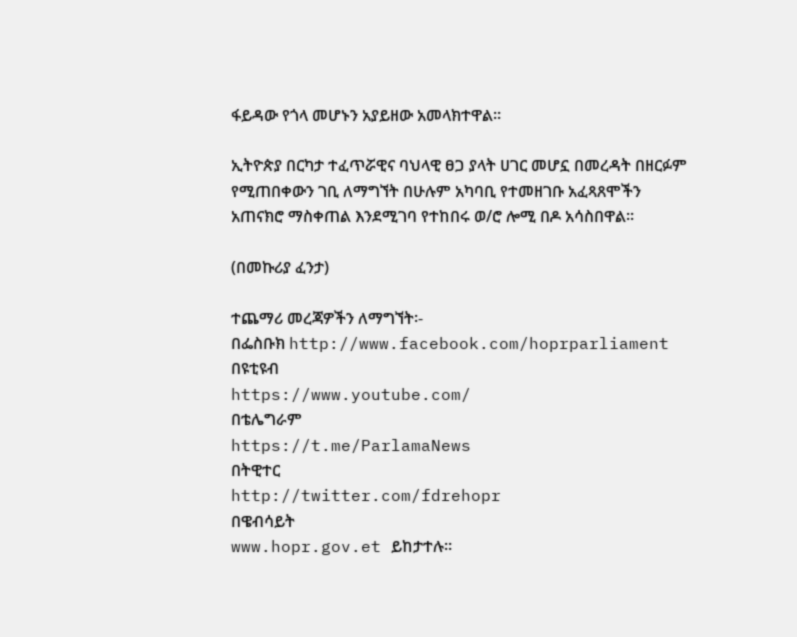ፋይዳው የጎላ መሆኑን አያይዘው አመላክተዋል፡፡

ኢትዮጵያ በርካታ ተፈጥሯዊና ባህላዊ ፀጋ ያላት ሀገር መሆኗ በመረዳት በዘርፉም የሚጠበቀውን ገቢ ለማግኘት በሁሉም አካባቢ የተመዘገቡ አፈጻጸሞችን አጠናክሮ ማስቀጠል እንደሚገባ የተከበሩ ወ/ሮ ሎሚ በዶ አሳስበዋል፡፡

(በመኩሪያ ፈንታ)

ተጨማሪ መረጃዎችን ለማግኘት፡-
በፌስቡክ http://www.facebook.com/hoprparliament
በዩቲዩብ
https://www.youtube.com/
በቴሌግራም
https://t.me/ParlamaNews
በትዊተር
http://twitter.com/fdrehopr
በዌብሳይት
www.hopr.gov.et ይከታተሉ።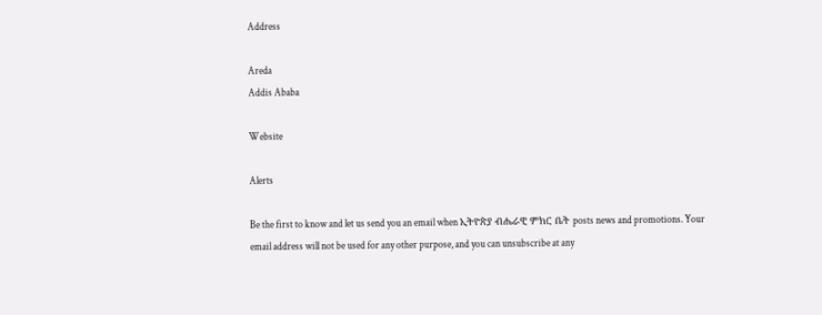Address

Areda
Addis Ababa

Website

Alerts

Be the first to know and let us send you an email when ኢትዮጵያ ብሔራዊ ምክር ቤት posts news and promotions. Your email address will not be used for any other purpose, and you can unsubscribe at any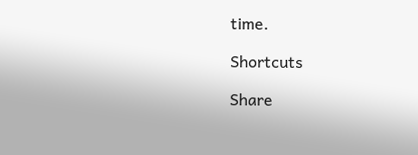time.

Shortcuts

Share